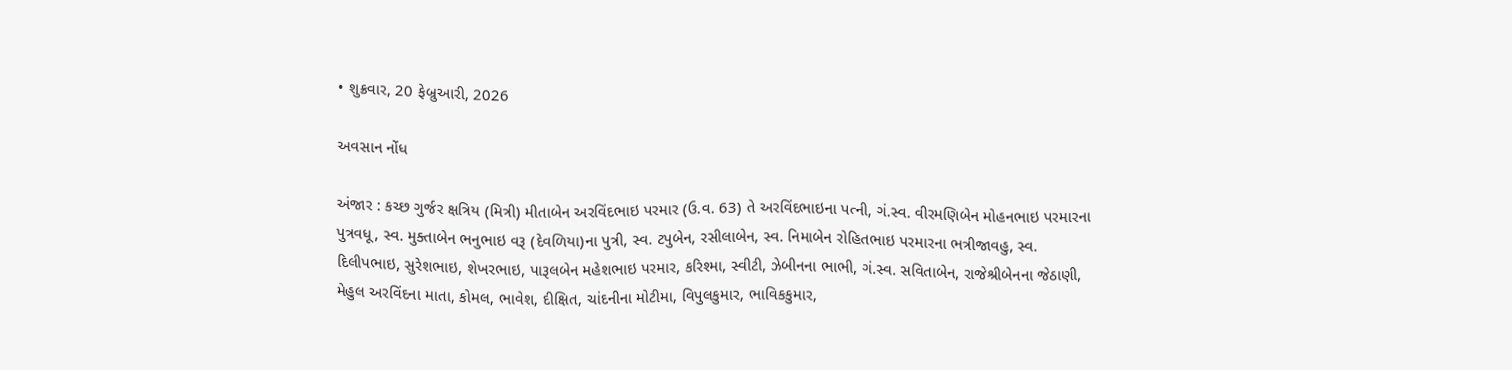• શુક્રવાર, 20 ફેબ્રુઆરી, 2026

અવસાન નોંધ

અંજાર : કચ્છ ગુર્જર ક્ષત્રિય (મિત્રી) મીતાબેન અરવિંદભાઇ પરમાર (ઉ.વ. 63) તે અરવિંદભાઇના પત્ની, ગં.સ્વ. વીરમણિબેન મોહનભાઇ પરમારના પુત્રવધૂ, સ્વ. મુક્તાબેન ભનુભાઇ વરૂ (દેવળિયા)ના પુત્રી, સ્વ. ટપુબેન, રસીલાબેન, સ્વ. નિમાબેન રોહિતભાઇ પરમારના ભત્રીજાવહુ, સ્વ. દિલીપભાઇ, સુરેશભાઇ, શેખરભાઇ, પારૂલબેન મહેશભાઇ પરમાર, કરિશ્મા, સ્વીટી, ઝેબીનના ભાભી, ગં.સ્વ. સવિતાબેન, રાજેશ્રીબેનના જેઠાણી, મેહુલ અરવિંદના માતા, કોમલ, ભાવેશ, દીક્ષિત, ચાંદનીના મોટીમા, વિપુલકુમાર, ભાવિકકુમાર,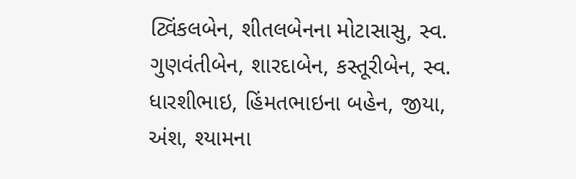ટ્વિંકલબેન, શીતલબેનના મોટાસાસુ, સ્વ. ગુણવંતીબેન, શારદાબેન, કસ્તૂરીબેન, સ્વ. ધારશીભાઇ, હિંમતભાઇના બહેન, જીયા, અંશ, શ્યામના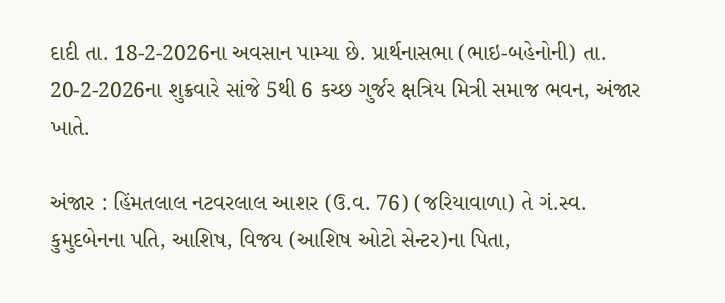દાદી તા. 18-2-2026ના અવસાન પામ્યા છે. પ્રાર્થનાસભા (ભાઇ-બહેનોની) તા. 20-2-2026ના શુક્રવારે સાંજે 5થી 6 કચ્છ ગુર્જર ક્ષત્રિય મિત્રી સમાજ ભવન, અંજાર ખાતે.

અંજાર : હિંમતલાલ નટવરલાલ આશર (ઉ.વ. 76) (જરિયાવાળા) તે ગં.સ્વ. કુમુદબેનના પતિ, આશિષ, વિજય (આશિષ ઓટો સેન્ટર)ના પિતા,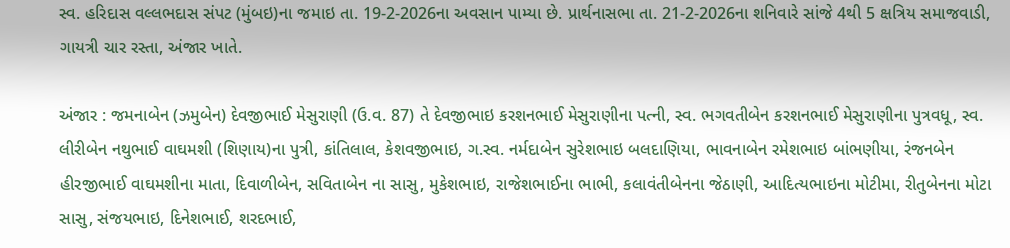સ્વ. હરિદાસ વલ્લભદાસ સંપટ (મુંબઇ)ના જમાઇ તા. 19-2-2026ના અવસાન પામ્યા છે. પ્રાર્થનાસભા તા. 21-2-2026ના શનિવારે સાંજે 4થી 5 ક્ષત્રિય સમાજવાડી, ગાયત્રી ચાર રસ્તા, અંજાર ખાતે.

અંજાર : જમનાબેન (ઝમુબેન) દેવજીભાઈ મેસુરાણી (ઉ.વ. 87) તે દેવજીભાઇ કરશનભાઈ મેસુરાણીના પત્ની, સ્વ. ભગવતીબેન કરશનભાઈ મેસુરાણીના પુત્રવધૂ, સ્વ. લીરીબેન નથુભાઈ વાઘમશી (શિણાય)ના પુત્રી, કાંતિલાલ, કેશવજીભાઇ, ગ.સ્વ. નર્મદાબેન સુરેશભાઇ બલદાણિયા, ભાવનાબેન રમેશભાઇ બાંભણીયા, રંજનબેન હીરજીભાઈ વાઘમશીના માતા, દિવાળીબેન, સવિતાબેન ના સાસુ, મુકેશભાઇ, રાજેશભાઈના ભાભી, કલાવંતીબેનના જેઠાણી, આદિત્યભાઇના મોટીમા, રીતુબેનના મોટા સાસુ, સંજયભાઇ, દિનેશભાઈ, શરદભાઈ,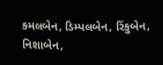કમલબેન, ડિમ્પલબેન, રિંકુબેન, નિશાબેન,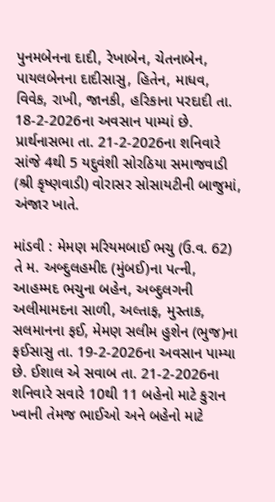પુનમબેનના દાદી, રેખાબેન, ચેતનાબેન, પાયલબેનના દાદીસાસુ, હિતેન, માધવ, વિવેક, રાખી, જાનકી, હરિકાના પરદાદી તા. 18-2-2026ના અવસાન પામ્યાં છે. પ્રાર્થનાસભા તા. 21-2-2026ના શનિવારે સાંજે 4થી 5 યદુવંશી સોરઠિયા સમાજવાડી (શ્રી કૃષ્ણવાડી) વોરાસર સોસાયટીની બાજુમાં, અંજાર ખાતે.

માંડવી : મેમણ મરિયમબાઈ ભચુ (ઉ.વ. 62) તે મ. અબ્દુલહમીદ (મુંબઈ)ના પત્ની, આહમ્મદ ભચુના બહેન, અબ્દુલગની અલીમામદના સાળી, અલ્તાફ, મુસ્તાક, સલમાનના ફઈ, મેમણ સલીમ હુશેન (ભુજ)ના ફઈસાસુ તા. 19-2-2026ના અવસાન પામ્યા છે. ઈશાલ એ સવાબ તા. 21-2-2026ના શનિવારે સવારે 10થી 11 બહેનો માટે કુરાન ખ્વાની તેમજ ભાઈઓ અને બહેનો માટે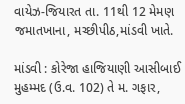વાયેઝ-જિયારત તા. 11થી 12 મેમણ જમાતખાના, મચ્છીપીઠ,માંડવી ખાતે.

માંડવી : કોરેજા હાજિયાણી આસીબાઈ મુહમ્મદ (ઉ.વ. 102) તે મ. ગફાર,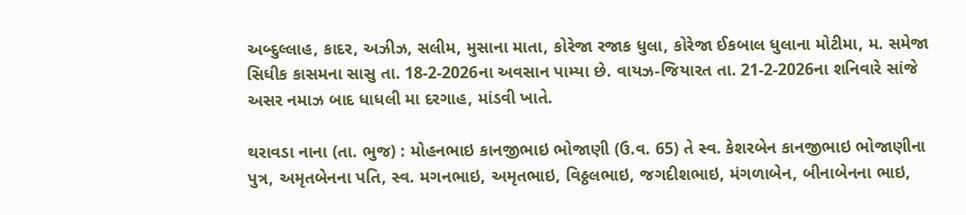અબ્દુલ્લાહ, કાદર, અઝીઝ, સલીમ, મુસાના માતા, કોરેજા રજાક ધુલા, કોરેજા ઈકબાલ ધુલાના મોટીમા, મ. સમેજા સિધીક કાસમના સાસુ તા. 18-2-2026ના અવસાન પામ્યા છે. વાયઝ-જિયારત તા. 21-2-2026ના શનિવારે સાંજે અસર નમાઝ બાદ ધાધલી મા દરગાહ, માંડવી ખાતે.

થરાવડા નાના (તા. ભુજ) : મોહનભાઇ કાનજીભાઇ ભોજાણી (ઉ.વ. 65) તે સ્વ. કેશરબેન કાનજીભાઇ ભોજાણીના પુત્ર, અમૃતબેનના પતિ, સ્વ. મગનભાઇ, અમૃતભાઇ, વિઠ્ઠલભાઇ, જગદીશભાઇ, મંગળાબેન, બીનાબેનના ભાઇ,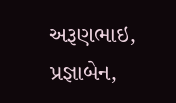અરૂણભાઇ, પ્રજ્ઞાબેન,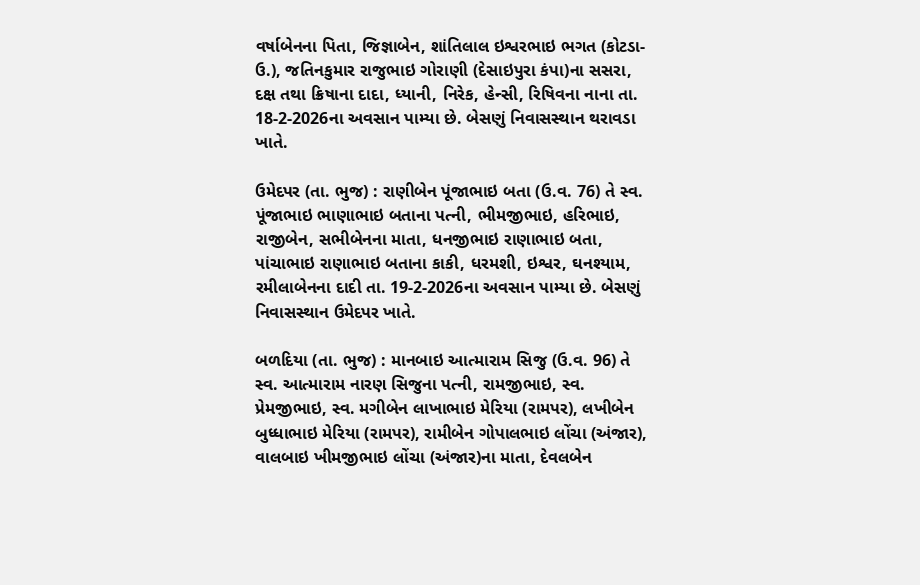વર્ષાબેનના પિતા, જિજ્ઞાબેન, શાંતિલાલ ઇશ્વરભાઇ ભગત (કોટડા-ઉ.), જતિનકુમાર રાજુભાઇ ગોરાણી (દેસાઇપુરા કંપા)ના સસરા, દક્ષ તથા ક્રિષાના દાદા, ધ્યાની, નિરેક, હેન્સી, રિષિવના નાના તા. 18-2-2026ના અવસાન પામ્યા છે. બેસણું નિવાસસ્થાન થરાવડા ખાતે.

ઉમેદપર (તા. ભુજ) : રાણીબેન પૂંજાભાઇ બતા (ઉ.વ. 76) તે સ્વ. પૂંજાભાઇ ભાણાભાઇ બતાના પત્ની, ભીમજીભાઇ, હરિભાઇ, રાજીબેન, સભીબેનના માતા, ધનજીભાઇ રાણાભાઇ બતા, પાંચાભાઇ રાણાભાઇ બતાના કાકી, ધરમશી, ઇશ્વર, ઘનશ્યામ, રમીલાબેનના દાદી તા. 19-2-2026ના અવસાન પામ્યા છે. બેસણું નિવાસસ્થાન ઉમેદપર ખાતે.

બળદિયા (તા. ભુજ) : માનબાઇ આત્મારામ સિજુ (ઉ.વ. 96) તે સ્વ. આત્મારામ નારણ સિજુના પત્ની, રામજીભાઇ, સ્વ. પ્રેમજીભાઇ, સ્વ. મગીબેન લાખાભાઇ મેરિયા (રામપર), લખીબેન બુધ્ધાભાઇ મેરિયા (રામપર), રામીબેન ગોપાલભાઇ લોંચા (અંજાર), વાલબાઇ ખીમજીભાઇ લોંચા (અંજાર)ના માતા, દેવલબેન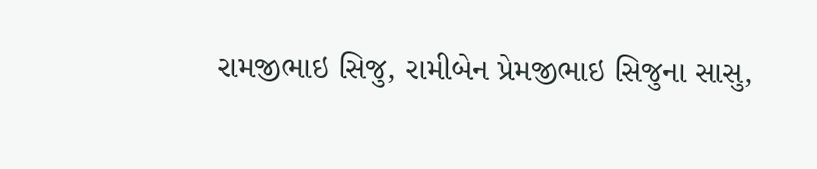રામજીભાઇ સિજુ, રામીબેન પ્રેમજીભાઇ સિજુના સાસુ,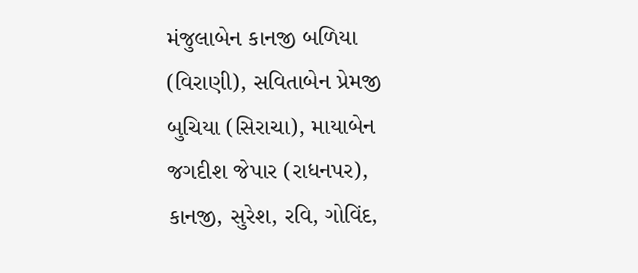મંજુલાબેન કાનજી બળિયા (વિરાણી), સવિતાબેન પ્રેમજી બુચિયા (સિરાચા), માયાબેન જગદીશ જેપાર (રાધનપર), કાનજી, સુરેશ, રવિ, ગોવિંદ,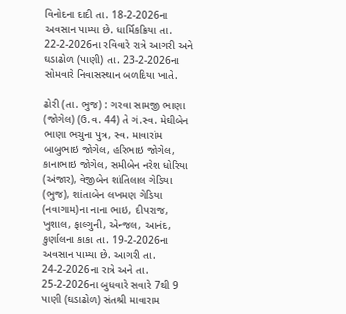વિનોદના દાદી તા. 18-2-2026ના અવસાન પામ્યા છે. ધાર્મિકક્રિયા તા. 22-2-2026ના રવિવારે રાત્રે આગરી અને ઘડાઢોળ (પાણી) તા. 23-2-2026ના સોમવારે નિવાસસ્થાન બળદિયા ખાતે.

ઢોરી (તા. ભુજ) : ગરવા સામજી ભાણા (જોગેલ) (ઉ.વ. 44) તે ગં.સ્વ. મેઘીબેન ભાણા ભચુના પુત્ર, સ્વ. માવારાંમ બાબુભાઇ જોગેલ, હરિભાઇ જોગેલ, કાનાભાઇ જોગેલ, સમીબેન નરેશ ધોરિયા (અંજાર), વેજીબેન શાંતિલાલ ગેડિયા (ભુજ), શાંતાબેન લખમણ ગેડિયા (નવાગામ)ના નાના ભાઇ, દીપરાજ, ખુશાલ, ફાલ્ગુની, એન્જલ, આનંદ, કુર્ણાલના કાકા તા. 19-2-2026ના અવસાન પામ્યા છે. આગરી તા. 24-2-2026ના રાત્રે અને તા. 25-2-2026ના બુધવારે સવારે 7થી 9 પાણી (ઘડાઢોળ) સંતશ્રી માવારામ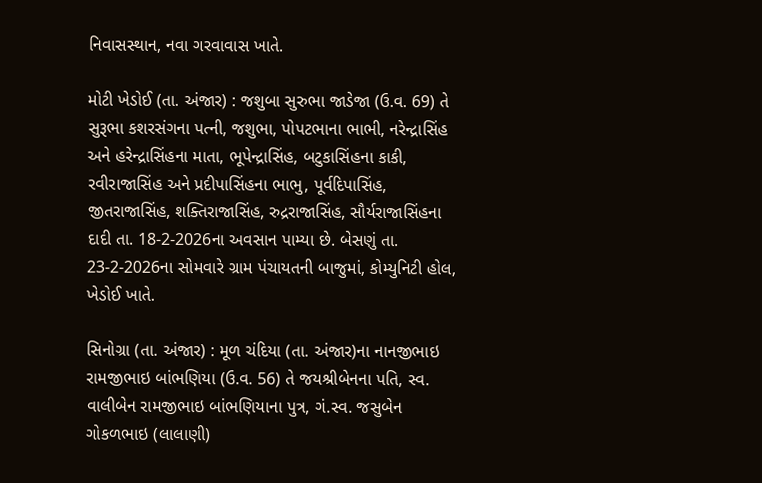નિવાસસ્થાન, નવા ગરવાવાસ ખાતે.

મોટી ખેડોઈ (તા. અંજાર) : જશુબા સુરુભા જાડેજા (ઉ.વ. 69) તે સુરૂભા કશરસંગના પત્ની, જશુભા, પોપટભાના ભાભી, નરેન્દ્રાસિંહ અને હરેન્દ્રાસિંહના માતા, ભૂપેન્દ્રાસિંહ, બટુકાસિંહના કાકી, રવીરાજાસિંહ અને પ્રદીપાસિંહના ભાભુ, પૂર્વદિપાસિંહ, જીતરાજાસિંહ, શક્તિરાજાસિંહ, રુદ્રરાજાસિંહ, સૌર્યરાજાસિંહના દાદી તા. 18-2-2026ના અવસાન પામ્યા છે. બેસણું તા. 23-2-2026ના સોમવારે ગ્રામ પંચાયતની બાજુમાં, કોમ્યુનિટી હોલ, ખેડોઈ ખાતે.

સિનોગ્રા (તા. અંજાર) : મૂળ ચંદિયા (તા. અંજાર)ના નાનજીભાઇ રામજીભાઇ બાંભણિયા (ઉ.વ. 56) તે જયશ્રીબેનના પતિ, સ્વ. વાલીબેન રામજીભાઇ બાંભણિયાના પુત્ર, ગં.સ્વ. જસુબેન ગોકળભાઇ (લાલાણી)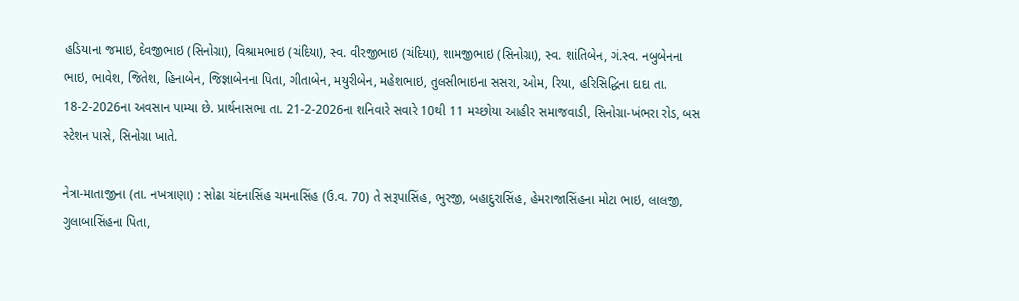હડિયાના જમાઇ, દેવજીભાઇ (સિનોગ્રા), વિશ્રામભાઇ (ચંદિયા), સ્વ. વીરજીભાઇ (ચંદિયા), શામજીભાઇ (સિનોગ્રા), સ્વ. શાંતિબેન, ગં.સ્વ. નબુબેનના ભાઇ, ભાવેશ, જિતેશ, હિનાબેન, જિજ્ઞાબેનના પિતા, ગીતાબેન, મયુરીબેન, મહેશભાઇ, તુલસીભાઇના સસરા, ઓમ, રિયા, હરિસિદ્ધિના દાદા તા. 18-2-2026ના અવસાન પામ્યા છે. પ્રાર્થનાસભા તા. 21-2-2026ના શનિવારે સવારે 10થી 11 મચ્છોયા આહીર સમાજવાડી, સિનોગ્રા-ખંભરા રોડ, બસ સ્ટેશન પાસે, સિનોગ્રા ખાતે.

નેત્રા-માતાજીના (તા. નખત્રાણા) : સોઢા ચંદનાસિંહ ચમનાસિંહ (ઉ.વ. 70) તે સરૂપાસિંહ, ભુરજી, બહાદુરાસિંહ, હેમરાજાસિંહના મોટા ભાઇ, લાલજી, ગુલાબાસિંહના પિતા,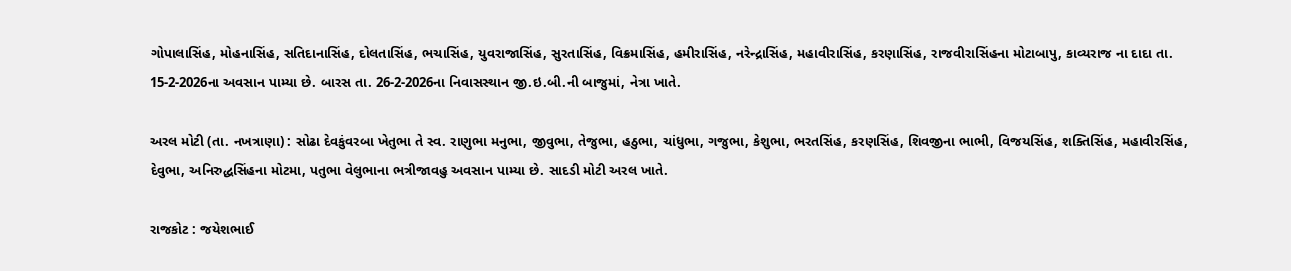ગોપાલાસિંહ, મોહનાસિંહ, સતિદાનાસિંહ, દોલતાસિંહ, ભચાસિંહ, યુવરાજાસિંહ, સુરતાસિંહ, વિક્રમાસિંહ, હમીરાસિંહ, નરેન્દ્રાસિંહ, મહાવીરાસિંહ, કરણાસિંહ, રાજવીરાસિંહના મોટાબાપુ, કાવ્યરાજ ના દાદા તા. 15-2-2026ના અવસાન પામ્યા છે. બારસ તા. 26-2-2026ના નિવાસસ્થાન જી.ઇ.બી.ની બાજુમાં, નેત્રા ખાતે.

અરલ મોટી (તા. નખત્રાણા) : સોઢા દેવકુંવરબા ખેતુભા તે સ્વ. રાણુભા મનુભા, જીવુભા, તેજુભા, હઠુભા, ચાંધુભા, ગજુભા, કેશુભા, ભરતસિંહ, કરણસિંહ, શિવજીના ભાભી, વિજયસિંહ, શક્તિસિંહ, મહાવીરસિંહ, દેવુભા, અનિરુદ્ધસિંહના મોટમા, પતુભા વેલુભાના ભત્રીજાવહુ અવસાન પામ્યા છે. સાદડી મોટી અરલ ખાતે.

રાજકોટ : જયેશભાઈ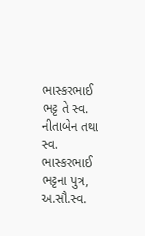ભાસ્કરભાઈ ભટ્ટ તે સ્વ. નીતાબેન તથા સ્વ. ભાસ્કરભાઈ ભટ્ટના પુત્ર, અ.સૌ.સ્વ.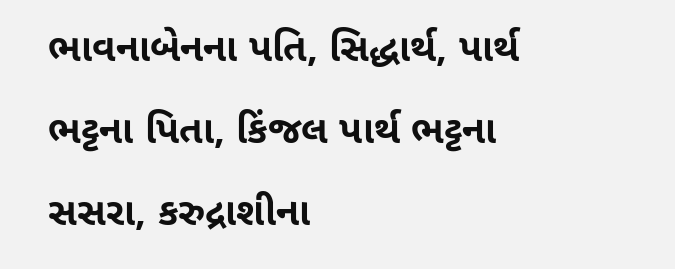ભાવનાબેનના પતિ, સિદ્ધાર્થ, પાર્થ ભટ્ટના પિતા, કિંજલ પાર્થ ભટ્ટના સસરા, કરુદ્રાશીના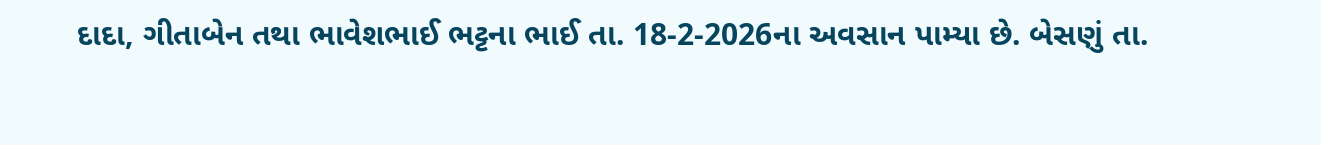દાદા, ગીતાબેન તથા ભાવેશભાઈ ભટ્ટના ભાઈ તા. 18-2-2026ના અવસાન પામ્યા છે. બેસણું તા.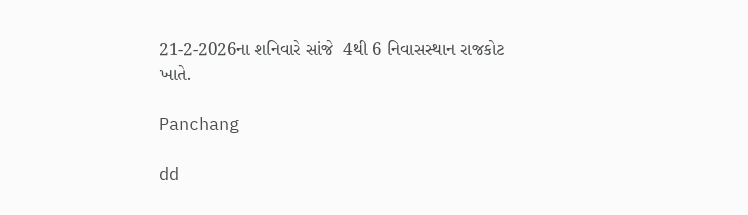21-2-2026ના શનિવારે સાંજે  4થી 6 નિવાસસ્થાન રાજકોટ ખાતે.

Panchang

dd